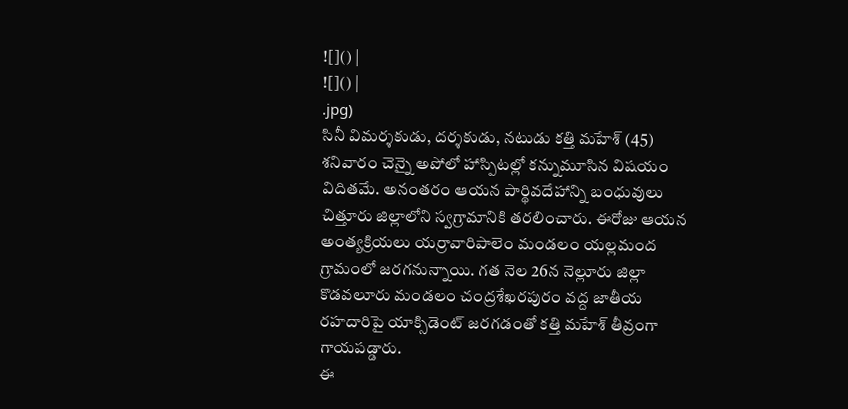![]() |
![]() |
.jpg)
సినీ విమర్శకుడు, దర్శకుడు, నటుడు కత్తి మహేశ్ (45) శనివారం చెన్నై అపోలో హాస్పిటల్లో కన్నుమూసిన విషయం విదితమే. అనంతరం ఆయన పార్థివదేహాన్ని బంధువులు చిత్తూరు జిల్లాలోని స్వగ్రామానికి తరలించారు. ఈరోజు ఆయన అంత్యక్రియలు యర్రావారిపాలెం మండలం యల్లమంద గ్రామంలో జరగనున్నాయి. గత నెల 26న నెల్లూరు జిల్లా కొడవలూరు మండలం చంద్రశేఖరపురం వద్ద జాతీయ రహదారిపై యాక్సిడెంట్ జరగడంతో కత్తి మహేశ్ తీవ్రంగా గాయపడ్డారు.
ఈ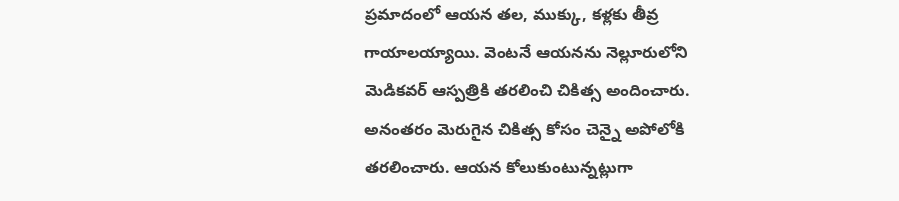ప్రమాదంలో ఆయన తల, ముక్కు, కళ్లకు తీవ్ర గాయాలయ్యాయి. వెంటనే ఆయనను నెల్లూరులోని మెడికవర్ ఆస్పత్రికి తరలించి చికిత్స అందించారు. అనంతరం మెరుగైన చికిత్స కోసం చెన్నై అపోలోకి తరలించారు. ఆయన కోలుకుంటున్నట్లుగా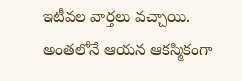ఇటీవల వార్తలు వచ్చాయి. అంతలోనే ఆయన ఆకస్మికంగా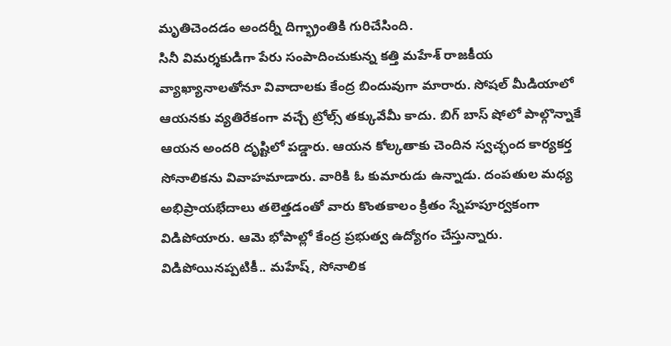మృతిచెందడం అందర్నీ దిగ్భ్రాంతికి గురిచేసింది.
సినీ విమర్శకుడిగా పేరు సంపాదించుకున్న కత్తి మహేశ్ రాజకీయ వ్యాఖ్యానాలతోనూ వివాదాలకు కేంద్ర బిందువుగా మారారు. సోషల్ మీడియాలో ఆయనకు వ్యతిరేకంగా వచ్చే ట్రోల్స్ తక్కువేమీ కాదు. బిగ్ బాస్ షోలో పాల్గొన్నాకే ఆయన అందరి దృష్టిలో పడ్డారు. ఆయన కోల్కతాకు చెందిన స్వచ్ఛంద కార్యకర్త సోనాలికను వివాహమాడారు. వారికి ఓ కుమారుడు ఉన్నాడు. దంపతుల మధ్య అభిప్రాయభేదాలు తలెత్తడంతో వారు కొంతకాలం క్రితం స్నేహపూర్వకంగా విడిపోయారు. ఆమె భోపాల్లో కేంద్ర ప్రభుత్వ ఉద్యోగం చేస్తున్నారు. విడిపోయినప్పటికీ.. మహేష్, సోనాలిక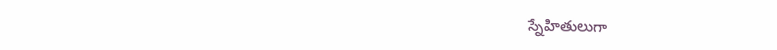స్నేహితులుగా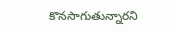కొనసాగుతున్నారని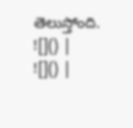తెలుస్తోంది.
![]() |
![]() |